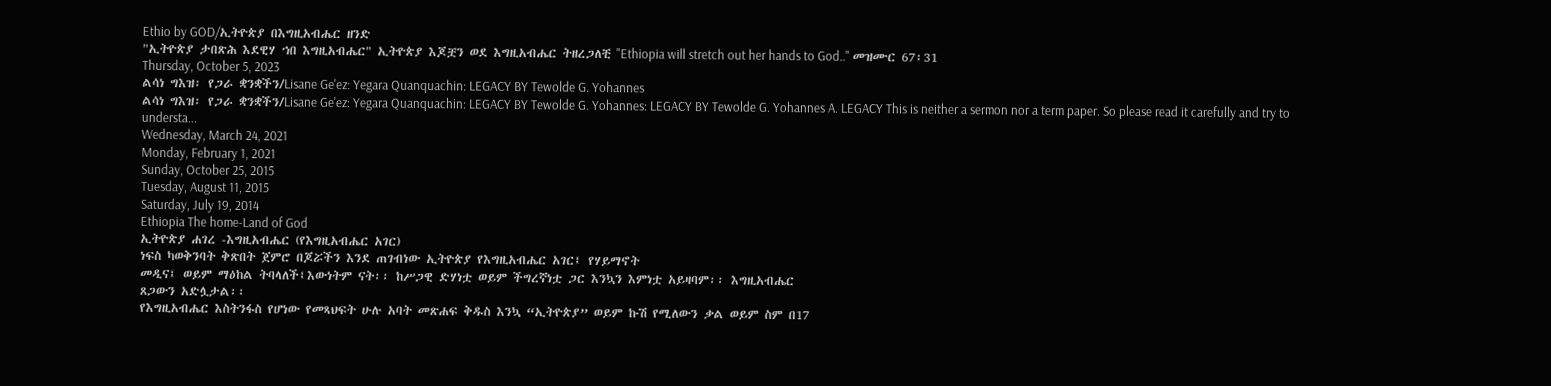Ethio by GOD/ኢትዮጵያ በእግዚአብሔር ዘንድ
"ኢትዮጵያ ታበጽሕ እደዊሃ ኀበ እግዚአብሔር" ኢትዮጵያ እጆቿን ወደ እግዚአብሔር ትዘረጋለቺ "Ethiopia will stretch out her hands to God.." መዝሙር 67፡31
Thursday, October 5, 2023
ልሳነ ግእዝ፡ የጋራ ቋንቋችን/Lisane Ge'ez: Yegara Quanquachin: LEGACY BY Tewolde G. Yohannes
ልሳነ ግእዝ፡ የጋራ ቋንቋችን/Lisane Ge'ez: Yegara Quanquachin: LEGACY BY Tewolde G. Yohannes: LEGACY BY Tewolde G. Yohannes A. LEGACY This is neither a sermon nor a term paper. So please read it carefully and try to understa...
Wednesday, March 24, 2021
Monday, February 1, 2021
Sunday, October 25, 2015
Tuesday, August 11, 2015
Saturday, July 19, 2014
Ethiopia The home-Land of God
ኢትዮጵያ ሐገረ -እግዚአብሔር (የእግዚአብሔር አገር)
ነፍስ ካወቅንባት ቅጽበት ጀምሮ በጆሯችን እንደ ጠገብነው ኢትዮጵያ የእግዚአብሔር አገር፤ የሃይማኖት
መዲና፤ ወይም ማዕከል ትባላለች፤እውነትም ናት፡፡ ከሥጋዊ ድሃነቷ ወይም ችግረኛነቷ ጋር እንኳን እምነቷ አይዛባም፡፡ እግዚአብሔር
ጸጋውን አድሏታል፡፡
የእግዚአብሔር እስትንፋስ የሆነው የመጻህፍት ሁሉ አባት መጽሐፍ ቅዱስ እንኳ “ኢትዮጵያ” ወይም ኩሽ የሚለውን ቃል ወይም ስም በ17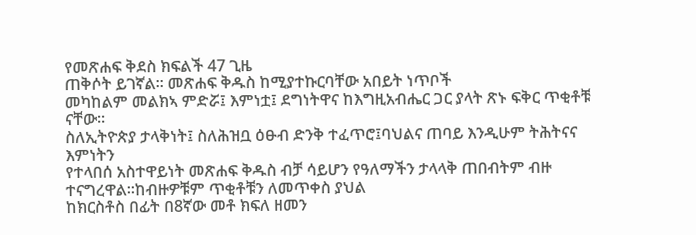የመጽሐፍ ቅደስ ክፍልች 47 ጊዜ
ጠቅሶት ይገኛል፡፡ መጽሐፍ ቅዱስ ከሚያተኩርባቸው አበይት ነጥቦች
መካከልም መልክኣ ምድሯ፤ እምነቷ፤ ደግነትዋና ከእግዚአብሔር ጋር ያላት ጽኑ ፍቅር ጥቂቶቹ ናቸው፡፡
ስለኢትዮጵያ ታላቅነት፤ ስለሕዝቧ ዕፁብ ድንቅ ተፈጥሮ፤ባህልና ጠባይ እንዲሁም ትሕትናና እምነትን
የተላበሰ አስተዋይነት መጽሐፍ ቅዱስ ብቻ ሳይሆን የዓለማችን ታላላቅ ጠበብትም ብዙ ተናግረዋል፡፡ከብዙዎቹም ጥቂቶቹን ለመጥቀስ ያህል
ከክርስቶስ በፊት በ8ኛው መቶ ክፍለ ዘመን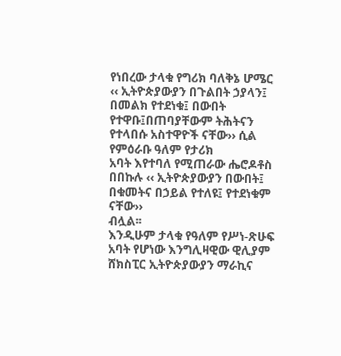የነበረው ታላቁ የግሪክ ባለቅኔ ሆሜር ‹‹ ኢትዮጵያውያን በጉልበት ኃያላን፤
በመልክ የተደነቁ፤ በውበት የተዋቡ፤በጠባያቸውም ትሕትናን የተላበሱ አስተዋዮች ናቸው›› ሲል የምዕራቡ ዓለም የታሪክ
አባት እየተባለ የሚጠራው ሔሮዶቶስ በበኩሉ ‹‹ ኢትዮጵያውያን በውበት፤ በቁመትና በኃይል የተለዩ፤ የተደነቁም ናቸው››
ብሏል፡፡
እንዲሁም ታላቁ የዓለም የሥነ-ጽሁፍ አባት የሆነው እንግሊዛዊው ዊሊያም ሸክስፒር ኢትዮጵያውያን ማራኪና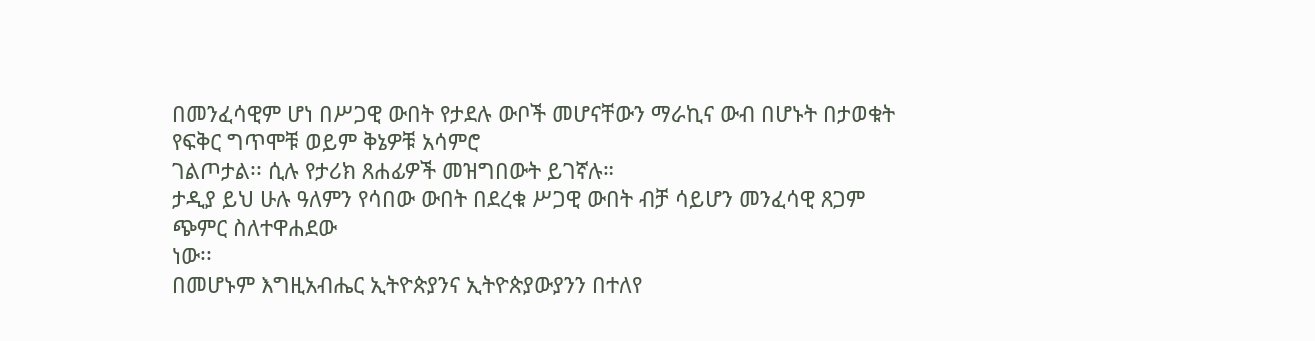በመንፈሳዊም ሆነ በሥጋዊ ውበት የታደሉ ውቦች መሆናቸውን ማራኪና ውብ በሆኑት በታወቁት የፍቅር ግጥሞቹ ወይም ቅኔዎቹ አሳምሮ
ገልጦታል፡፡ ሲሉ የታሪክ ጸሐፊዎች መዝግበውት ይገኛሉ።
ታዲያ ይህ ሁሉ ዓለምን የሳበው ውበት በደረቁ ሥጋዊ ውበት ብቻ ሳይሆን መንፈሳዊ ጸጋም ጭምር ስለተዋሐደው
ነው፡፡
በመሆኑም እግዚአብሔር ኢትዮጵያንና ኢትዮጵያውያንን በተለየ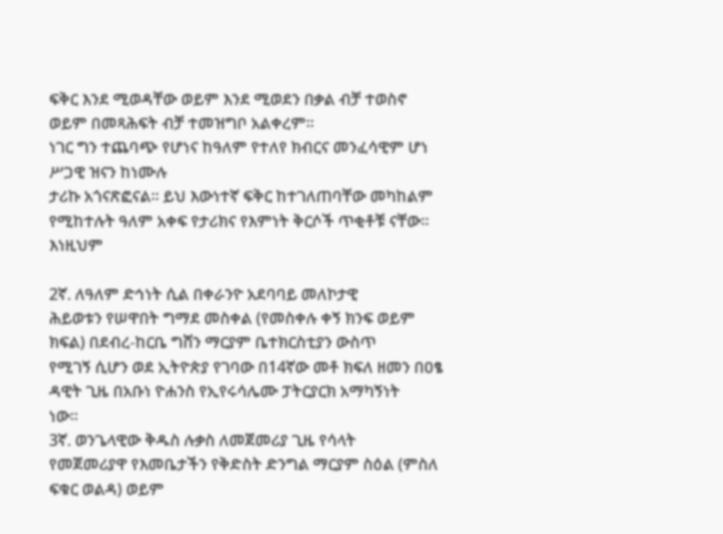ፍቅር እንደ ሚወዳቸው ወይም እንደ ሚወደን በቃል ብቻ ተወስኖ
ወይም በመጻሕፍት ብቻ ተመዝግቦ አልቀረም፡፡
ነገር ግን ተጨባጭ የሆነና ከዓለም የተለየ ክብርና መንፈሳዊም ሆነ ሥጋዊ ዝናን ከነሙሉ
ታሪኩ አጎናጽፎናል፡፡ ይህ እውነተኛ ፍቅር ከተገለጠባቸው መካከልም የሚከተሉት ዓለም አቀፍ የታሪክና የእምነት ቅርሶች ጥቂቶቹ ናቸው፡፡
እነዚህም

2ኛ. ለዓለም ድኅነት ሲል በቀራንዮ አደባባይ መለኮታዊ
ሕይወቱን የሠዋበት ግማደ መስቀል (የመስቀሉ ቀኝ ክንፍ ወይም ክፍል) በደብረ-ከርቤ ግሸን ማርያም ቤተክርስቲያን ውስጥ
የሚገኝ ሲሆን ወደ ኢትዮጵያ የገባው በ14ኛው መቶ ክፍለ ዘመን በዐፄ ዳዊት ጊዜ በአቡነ ዮሐንስ የኢየሩሳሌሙ ፓትርያርክ አማካኝነት
ነው፡፡
3ኛ. ወንጌላዊው ቅዱስ ሉቃስ ለመጀመሪያ ጊዜ የሳላት
የመጀመሪያዋ የእመቤታችን የቅድስት ድንግል ማርያም ስዕል (ምስለ ፍቁር ወልዳ) ወይም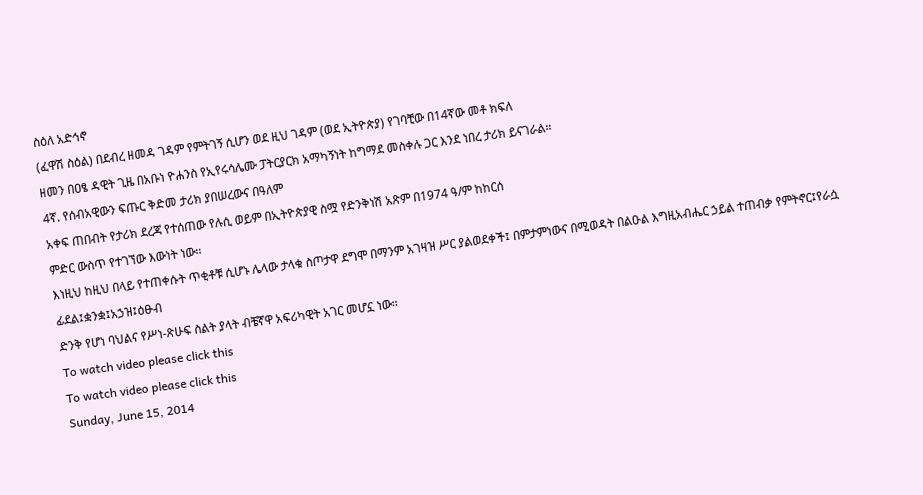ስዕለ አድኅኖ
(ፈዋሽ ስዕል) በደብረ ዘመዳ ገዳም የምትገኝ ሲሆን ወደ ዚህ ገዳም (ወደ ኢትዮጵያ) የገባቺው በ14ኛው መቶ ክፍለ
ዘመን በዐፄ ዳዊት ጊዜ በአቡነ ዮሐንስ የኢየሩሳሌሙ ፓትርያርክ አማካኝነት ከግማደ መስቀሉ ጋር እንደ ነበረ ታሪክ ይናገራል፡፡
4ኛ. የሰብአዊውን ፍጡር ቅድመ ታሪክ ያበሠረውና በዓለም
አቀፍ ጠበብት የታሪክ ደረጃ የተሰጠው የሉሲ ወይም በኢትዮጵያዊ ስሟ የድንቅነሽ አጽም በ1974 ዓ/ም ከከርሰ
ምድር ውስጥ የተገኘው እውነት ነው፡፡
እነዚህ ከዚህ በላይ የተጠቀሱት ጥቂቶቹ ሲሆኑ ሌላው ታላቁ ስጦታዋ ደግሞ በማንም አገዛዝ ሥር ያልወደቀች፤ በምታምነውና በሚወዳት በልዑል እግዚአብሔር ኃይል ተጠብቃ የምትኖር፤የራሷ ፊደል፤ቋንቋ፤አኃዝ፤ዕፁብ
ድንቅ የሆነ ባህልና የሥነ-ጽሁፍ ስልት ያላት ብቼኛዋ አፍሪካዊት አገር መሆኗ ነው፡፡
To watch video please click this
To watch video please click this
Sunday, June 15, 2014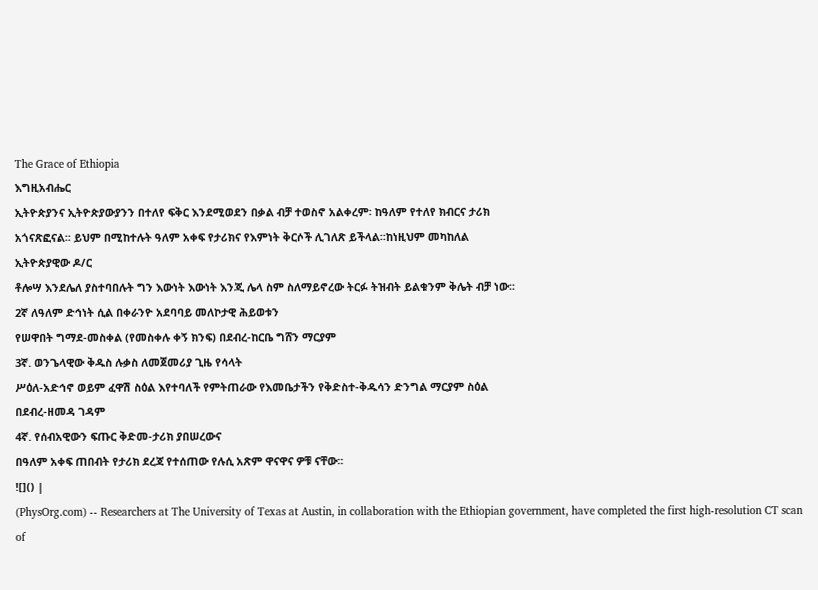The Grace of Ethiopia
እግዚአብሔር
ኢትዮጵያንና ኢትዮጵያውያንን በተለየ ፍቅር እንደሚወደን በቃል ብቻ ተወስኖ አልቀረም፡ ከዓለም የተለየ ክብርና ታሪክ
አጎናጽፎናል፡፡ ይህም በሚከተሉት ዓለም አቀፍ የታሪክና የእምነት ቅርሶች ሊገለጽ ይችላል፡፡ከነዚህም መካከለል
ኢትዮጵያዊው ዶ/ር
ቶሎሣ እንደሌለ ያስተባበሉት ግን እውነት እውነት እንጂ ሌላ ስም ስለማይኖረው ትርፉ ትዝብት ይልቁንም ቅሌት ብቻ ነው፡፡
2ኛ ለዓለም ድኅነት ሲል በቀራንዮ አደባባይ መለኮታዊ ሕይወቱን
የሠዋበት ግማደ-መስቀል (የመስቀሉ ቀኝ ክንፍ) በደብረ-ከርቤ ግሸን ማርያም
3ኛ. ወንጌላዊው ቅዱስ ሉቃስ ለመጀመሪያ ጊዜ የሳላት
ሥዕለ-አድኅኖ ወይም ፈዋሽ ስዕል እየተባለች የምትጠራው የእመቤታችን የቅድስተ-ቅዱሳን ድንግል ማርያም ስዕል
በደብረ-ዘመዳ ገዳም
4ኛ. የሰብአዊውን ፍጡር ቅድመ-ታሪክ ያበሠረውና
በዓለም አቀፍ ጠበብት የታሪክ ደረጃ የተሰጠው የሉሲ አጽም ዋናዋና ዎቹ ናቸው፡፡
![]() |
(PhysOrg.com) -- Researchers at The University of Texas at Austin, in collaboration with the Ethiopian government, have completed the first high-resolution CT scan of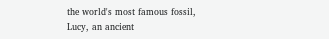the world's most famous fossil, Lucy, an ancient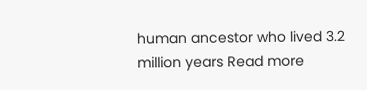human ancestor who lived 3.2 million years Read more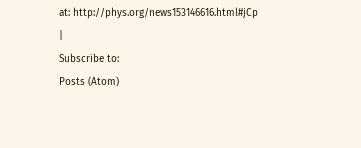at: http://phys.org/news153146616.html#jCp |
Subscribe to:
Posts (Atom)